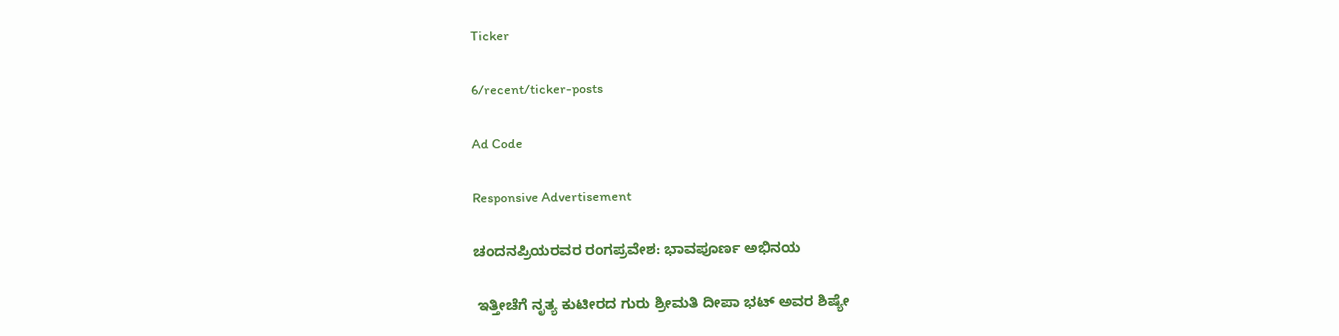Ticker

6/recent/ticker-posts

Ad Code

Responsive Advertisement

ಚಂದನಪ್ರಿಯರವರ ರಂಗಪ್ರವೇಶ: ಭಾವಪೂರ್ಣ ಅಭಿನಯ

 ಇತ್ತೀಚೆಗೆ ನೃತ್ಯ ಕುಟೀರದ ಗುರು ಶ್ರೀಮತಿ ದೀಪಾ ಭಟ್ ಅವರ ಶಿಷ್ಯೇ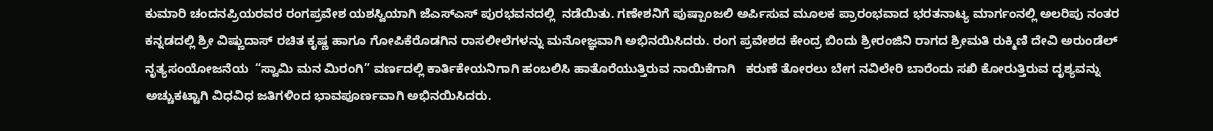ಕುಮಾರಿ ಚಂದನಪ್ರಿಯರವರ ರಂಗಪ್ರವೇಶ ಯಶಸ್ವಿಯಾಗಿ ಜೆಎಸ್ಎಸ್ ಪುರಭವನದಲ್ಲಿ  ನಡೆಯಿತು. ಗಣೇಶನಿಗೆ ಪುಷ್ಪಾಂಜಲಿ ಅರ್ಪಿಸುವ ಮೂಲಕ ಪ್ರಾರಂಭವಾದ ಭರತನಾಟ್ಯ ಮಾರ್ಗಂನಲ್ಲಿ ಅಲರಿಪು ನಂತರ ಕನ್ನಡದಲ್ಲಿ ಶ್ರೀ ವಿಷ್ಣುದಾಸ್ ರಚಿತ ಕೃಷ್ಣ ಹಾಗೂ ಗೋಪಿಕೆರೊಡಗಿನ ರಾಸಲೀಲೆಗಳನ್ನು ಮನೋಜ್ಞವಾಗಿ ಅಭಿನಯಿಸಿದರು. ರಂಗ ಪ್ರವೇಶದ ಕೇಂದ್ರ ಬಿಂದು ಶ್ರೀರಂಜಿನಿ ರಾಗದ ಶ್ರೀಮತಿ ರುಕ್ಮಿಣಿ ದೇವಿ ಅರುಂಡೆಲ್    ನೃತ್ಯಸಂಯೋಜನೆಯ  “ಸ್ವಾಮಿ ಮನ ಮಿರಂಗಿ” ವರ್ಣದಲ್ಲಿ ಕಾರ್ತಿಕೇಯನಿಗಾಗಿ ಹಂಬಲಿಸಿ ಹಾತೊರೆಯುತ್ತಿರುವ ನಾಯಿಕೆಗಾಗಿ   ಕರುಣೆ ತೋರಲು ಬೇಗ ನವಿಲೇರಿ ಬಾರೆಂದು ಸಖಿ ಕೋರುತ್ತಿರುವ ದೃಶ್ಯವನ್ನು  ಅಚ್ಚುಕಟ್ಟಾಗಿ ವಿಧವಿಧ ಜತಿಗಳಿಂದ ಭಾವಪೂರ್ಣವಾಗಿ ಅಭಿನಯಿಸಿದರು.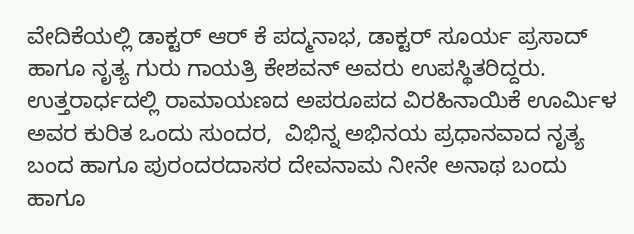ವೇದಿಕೆಯಲ್ಲಿ ಡಾಕ್ಟರ್ ಆರ್ ಕೆ ಪದ್ಮನಾಭ, ಡಾಕ್ಟರ್ ಸೂರ್ಯ ಪ್ರಸಾದ್ ಹಾಗೂ ನೃತ್ಯ ಗುರು ಗಾಯತ್ರಿ ಕೇಶವನ್ ಅವರು ಉಪಸ್ಥಿತರಿದ್ದರು. ಉತ್ತರಾರ್ಧದಲ್ಲಿ ರಾಮಾಯಣದ ಅಪರೂಪದ ವಿರಹಿನಾಯಿಕೆ ಊರ್ಮಿಳ ಅವರ ಕುರಿತ ಒಂದು ಸುಂದರ,  ವಿಭಿನ್ನ ಅಭಿನಯ ಪ್ರಧಾನವಾದ ನೃತ್ಯ ಬಂದ ಹಾಗೂ ಪುರಂದರದಾಸರ ದೇವನಾಮ ನೀನೇ ಅನಾಥ ಬಂದು ಹಾಗೂ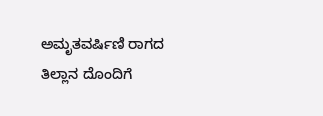ಅಮೃತವರ್ಷಿಣಿ ರಾಗದ ತಿಲ್ಲಾನ ದೊಂದಿಗೆ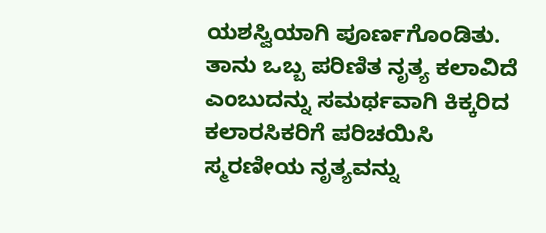ಯಶಸ್ವಿಯಾಗಿ ಪೂರ್ಣಗೊಂಡಿತು.  ತಾನು ಒಬ್ಬ ಪರಿಣಿತ ನೃತ್ಯ ಕಲಾವಿದೆ ಎಂಬುದನ್ನು ಸಮರ್ಥವಾಗಿ ಕಿಕ್ಕರಿದ  ಕಲಾರಸಿಕರಿಗೆ ಪರಿಚಯಿಸಿ ಸ್ಮರಣೀಯ ನೃತ್ಯವನ್ನು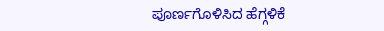ಪೂರ್ಣಗೊಳಿಸಿದ ಹೆಗ್ಗಳಿಕೆ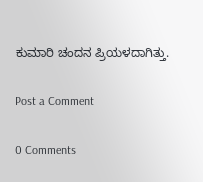ಕುಮಾರಿ ಚಂದನ ಪ್ರಿಯಳದಾಗಿತ್ತು.

Post a Comment

0 Comments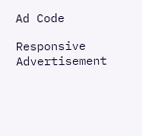Ad Code

Responsive Advertisement